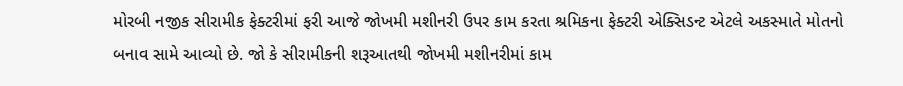મોરબી નજીક સીરામીક ફેક્ટરીમાં ફરી આજે જોખમી મશીનરી ઉપર કામ કરતા શ્રમિકના ફેક્ટરી એક્સિડન્ટ એટલે અકસ્માતે મોતનો બનાવ સામે આવ્યો છે. જો કે સીરામીકની શરૂઆતથી જોખમી મશીનરીમાં કામ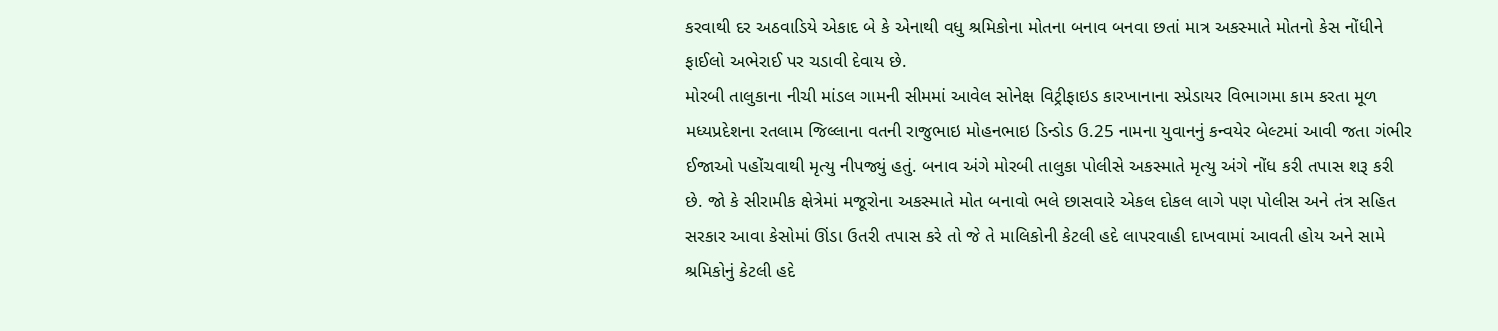કરવાથી દર અઠવાડિયે એકાદ બે કે એનાથી વધુ શ્રમિકોના મોતના બનાવ બનવા છતાં માત્ર અકસ્માતે મોતનો કેસ નોંધીને ફાઈલો અભેરાઈ પર ચડાવી દેવાય છે.
મોરબી તાલુકાના નીચી માંડલ ગામની સીમમાં આવેલ સોનેક્ષ વિટ્રીફાઇડ કારખાનાના સ્પ્રેડાયર વિભાગમા કામ કરતા મૂળ મધ્યપ્રદેશના રતલામ જિલ્લાના વતની રાજુભાઇ મોહનભાઇ ડિન્ડોડ ઉ.25 નામના યુવાનનું કન્વયેર બેલ્ટમાં આવી જતા ગંભીર ઈજાઓ પહોંચવાથી મૃત્યુ નીપજ્યું હતું. બનાવ અંગે મોરબી તાલુકા પોલીસે અકસ્માતે મૃત્યુ અંગે નોંધ કરી તપાસ શરૂ કરી છે. જો કે સીરામીક ક્ષેત્રેમાં મજૂરોના અકસ્માતે મોત બનાવો ભલે છાસવારે એકલ દોકલ લાગે પણ પોલીસ અને તંત્ર સહિત સરકાર આવા કેસોમાં ઊંડા ઉતરી તપાસ કરે તો જે તે માલિકોની કેટલી હદે લાપરવાહી દાખવામાં આવતી હોય અને સામે શ્રમિકોનું કેટલી હદે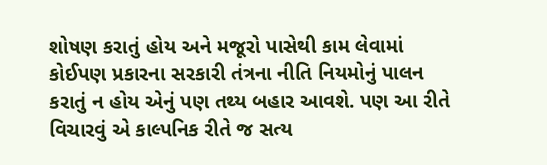શોષણ કરાતું હોય અને મજૂરો પાસેથી કામ લેવામાં કોઈપણ પ્રકારના સરકારી તંત્રના નીતિ નિયમોનું પાલન કરાતું ન હોય એનું પણ તથ્ય બહાર આવશે. પણ આ રીતે વિચારવું એ કાલ્પનિક રીતે જ સત્ય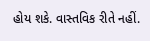હોય શકે. વાસ્તવિક રીતે નહીં.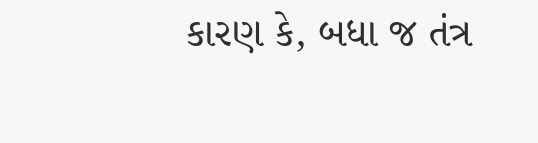કારણ કે, બધા જ તંત્ર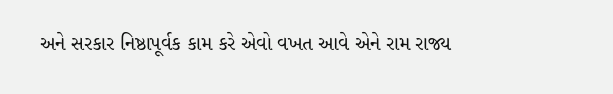અને સરકાર નિષ્ઠાપૂર્વક કામ કરે એવો વખત આવે એને રામ રાજ્ય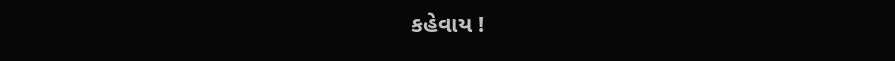કહેવાય !